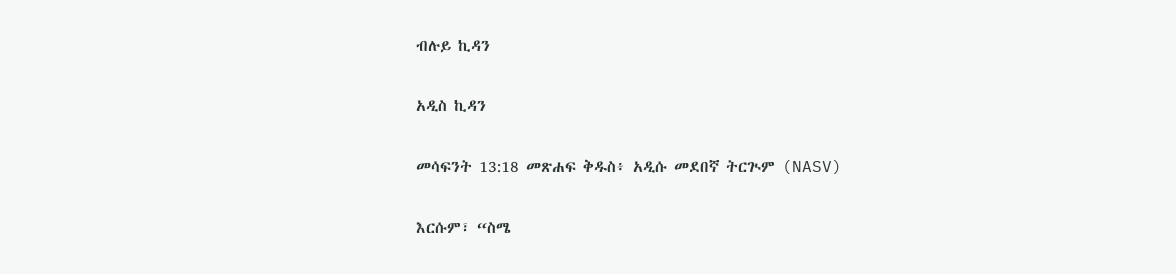ብሉይ ኪዳን

አዲስ ኪዳን

መሳፍንት 13:18 መጽሐፍ ቅዱስ፥ አዲሱ መደበኛ ትርጒም (NASV)

እርሱም፣ “ስሜ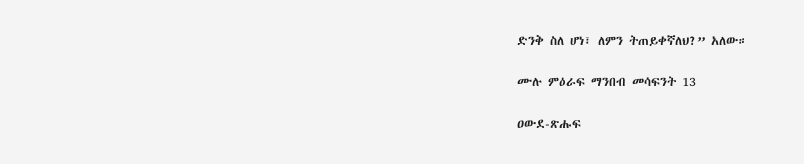ድንቅ ስለ ሆነ፣ ለምን ትጠይቀኛለህ?” አለው።

ሙሉ ምዕራፍ ማንበብ መሳፍንት 13

ዐውደ-ጽሑፍ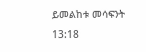ይመልከቱ መሳፍንት 13:18